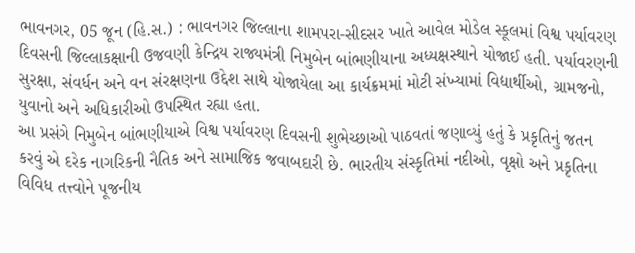ભાવનગર, 05 જૂન (હિ.સ.) : ભાવનગર જિલ્લાના શામપરા-સીદસર ખાતે આવેલ મોડેલ સ્કૂલમાં વિશ્વ પર્યાવરણ દિવસની જિલ્લાકક્ષાની ઉજવણી કેન્દ્રિય રાજ્યમંત્રી નિમુબેન બાંભણીયાના અધ્યક્ષસ્થાને યોજાઈ હતી. પર્યાવરણની સુરક્ષા, સંવર્ધન અને વન સંરક્ષણના ઉદ્દેશ સાથે યોજાયેલા આ કાર્યક્રમમાં મોટી સંખ્યામાં વિદ્યાર્થીઓ, ગ્રામજનો, યુવાનો અને અધિકારીઓ ઉપસ્થિત રહ્યા હતા.
આ પ્રસંગે નિમુબેન બાંભણીયાએ વિશ્વ પર્યાવરણ દિવસની શુભેચ્છાઓ પાઠવતાં જણાવ્યું હતું કે પ્રકૃતિનું જતન કરવું એ દરેક નાગરિકની નૈતિક અને સામાજિક જવાબદારી છે. ભારતીય સંસ્કૃતિમાં નદીઓ, વૃક્ષો અને પ્રકૃતિના વિવિધ તત્ત્વોને પૂજનીય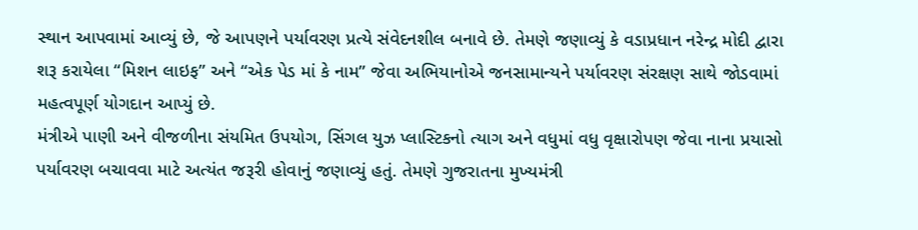સ્થાન આપવામાં આવ્યું છે, જે આપણને પર્યાવરણ પ્રત્યે સંવેદનશીલ બનાવે છે. તેમણે જણાવ્યું કે વડાપ્રધાન નરેન્દ્ર મોદી દ્વારા શરૂ કરાયેલા “મિશન લાઇફ” અને “એક પેડ માં કે નામ” જેવા અભિયાનોએ જનસામાન્યને પર્યાવરણ સંરક્ષણ સાથે જોડવામાં મહત્વપૂર્ણ યોગદાન આપ્યું છે.
મંત્રીએ પાણી અને વીજળીના સંયમિત ઉપયોગ, સિંગલ યુઝ પ્લાસ્ટિકનો ત્યાગ અને વધુમાં વધુ વૃક્ષારોપણ જેવા નાના પ્રયાસો પર્યાવરણ બચાવવા માટે અત્યંત જરૂરી હોવાનું જણાવ્યું હતું. તેમણે ગુજરાતના મુખ્યમંત્રી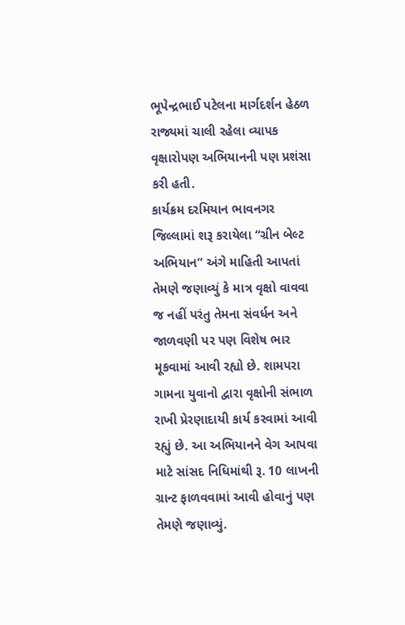ભૂપેન્દ્રભાઈ પટેલના માર્ગદર્શન હેઠળ રાજ્યમાં ચાલી રહેલા વ્યાપક વૃક્ષારોપણ અભિયાનની પણ પ્રશંસા કરી હતી.
કાર્યક્રમ દરમિયાન ભાવનગર જિલ્લામાં શરૂ કરાયેલા “ગ્રીન બેલ્ટ અભિયાન” અંગે માહિતી આપતાં તેમણે જણાવ્યું કે માત્ર વૃક્ષો વાવવા જ નહીં પરંતુ તેમના સંવર્ધન અને જાળવણી પર પણ વિશેષ ભાર મૂકવામાં આવી રહ્યો છે. શામપરા ગામના યુવાનો દ્વારા વૃક્ષોની સંભાળ રાખી પ્રેરણાદાયી કાર્ય કરવામાં આવી રહ્યું છે. આ અભિયાનને વેગ આપવા માટે સાંસદ નિધિમાંથી રૂ. 10 લાખની ગ્રાન્ટ ફાળવવામાં આવી હોવાનું પણ તેમણે જણાવ્યું.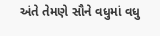અંતે તેમણે સૌને વધુમાં વધુ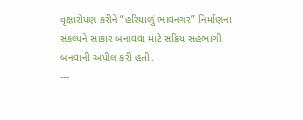વૃક્ષારોપણ કરીને “હરિયાળું ભાવનગર” નિર્માણના સંકલ્પને સાકાર બનાવવા માટે સક્રિય સહભાગી બનવાની અપીલ કરી હતી.
---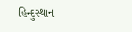હિન્દુસ્થાન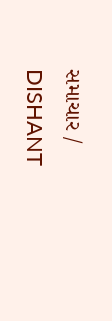સમાચાર / DISHANT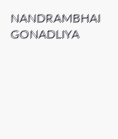NANDRAMBHAI GONADLIYA